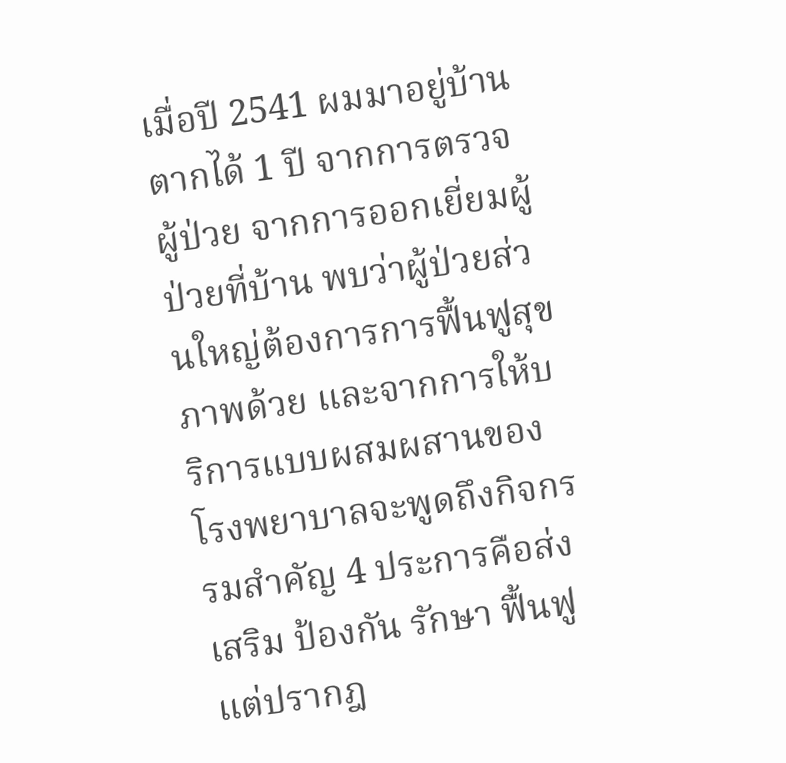เมื่อปี 2541 ผมมาอยู่บ้านตากได้ 1 ปี จากการตรวจผู้ป่วย จากการออกเยี่ยมผู้ป่วยที่บ้าน พบว่าผู้ป่วยส่วนใหญ่ต้องการการฟื้นฟูสุขภาพด้วย และจากการให้บริการแบบผสมผสานของโรงพยาบาลจะพูดถึงกิจกรรมสำคัญ 4 ประการคือส่งเสริม ป้องกัน รักษา ฟื้นฟู แต่ปรากฎ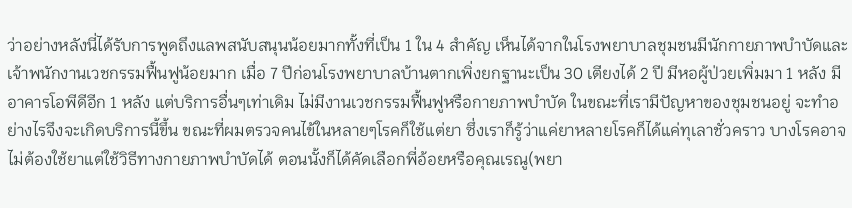ว่าอย่างหลังนี่ได้รับการพูดถึงแลพสนับสนุนน้อยมากทั้งที่เป็น 1 ใน 4 สำคัญ เห็นได้จากในโรงพยาบาลชุมชนมีนักกายภาพบำบัดและเจ้าพนักงานเวชกรรมฟื้นฟูน้อยมาก เมื่อ 7 ปีก่อนโรงพยาบาลบ้านตากเพิ่งยกฐานะเป็น 30 เตียงได้ 2 ปี มีหอผู้ป่วยเพิ่มมา 1 หลัง มีอาคารโอพีดีอีก 1 หลัง แต่บริการอื่นๆเท่าเดิม ไม่มีงานเวชกรรมฟื้นฟูหรือกายภาพบำบัด ในขณะที่เรามีปัญหาของชุมชนอยู่ จะทำอย่างไรจึงจะเกิดบริการนี้ขึ้น ขณะที่ผมตรวจคนไข้ในหลายๆโรคก็ใช้แต่ยา ซึ่งเราก็รู้ว่าแค่ยาหลายโรคก็ได้แค่ทุเลาชั่วคราว บางโรคอาจไม่ต้องใช้ยาแต่ใช้วิธีทางกายภาพบำบัดได้ ตอนนั้งก็ได้คัดเลือกพี่อ้อยหรือคุณเรณู(พยา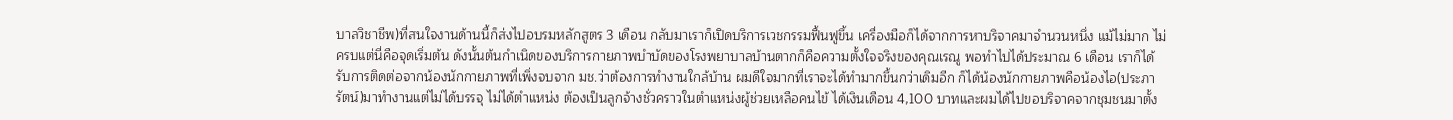บาลวิชาชีพ)ที่สนใจงานด้านนี้ก็ส่งไปอบรมหลักสูตร 3 เดือน กลับมาเราก็เปิดบริการเวชกรรมฟื้นฟูขึ้น เครื่องมือก็ได้จากการหาบริจาคมาจำนวนหนึ่ง แม้ไม่มาก ไม่ครบแต่นี่คือจุดเริ่มต้น ดังนั้นต้นกำเนิดของบริการกายภาพบำบัดของโรงพยาบาลบ้านตากก็คือความตั้งใจจริงของคุณเรณู พอทำไปได้ประมาณ 6 เดือน เราก็ได้รับการติดต่อจากน้องนักกายภาพที่เพิ่งจบจาก มช.ว่าต้องการทำงานใกล้บ้าน ผมดีใจมากที่เราจะได้ทำมากขึ้นกว่าเดิมอีก ก็ได้น้องนักกายภาพคือน้องไอ(ประภารัตน์)มาทำงานแต่ไม่ได้บรรจุ ไม่ได้ตำแหน่ง ต้องเป็นลูกจ้างชั่วคราวในตำแหน่งผู้ช่วยเหลือคนไข้ ได้เงินเดือน 4,100 บาทและผมได้ไปขอบริจาคจากชุมชนมาตั้ง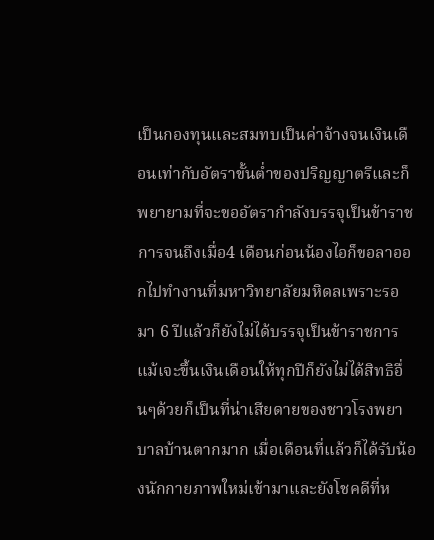เป็นกองทุนและสมทบเป็นค่าจ้างจนเงินเดือนเท่ากับอัตราขั้นต่ำของปริญญาตรีและก็พยายามที่จะขออัตรากำลังบรรจุเป็นข้าราชการจนถึงเมื่อ4 เดือนก่อนน้องไอก็ขอลาออกไปทำงานที่มหาวิทยาลัยมหิดลเพราะรอมา 6 ปีแล้วก็ยังไม่ได้บรรจุเป็นข้าราชการแม้เจะขึ้นเงินเดือนให้ทุกปีก็ยังไม่ได้สิทธิอื่นๆด้วยก็เป็นที่น่าเสียดายของชาวโรงพยาบาลบ้านตากมาก เมื่อเดือนที่แล้วก็ได้รับน้องนักกายภาพใหม่เข้ามาและยังโชคดีที่ห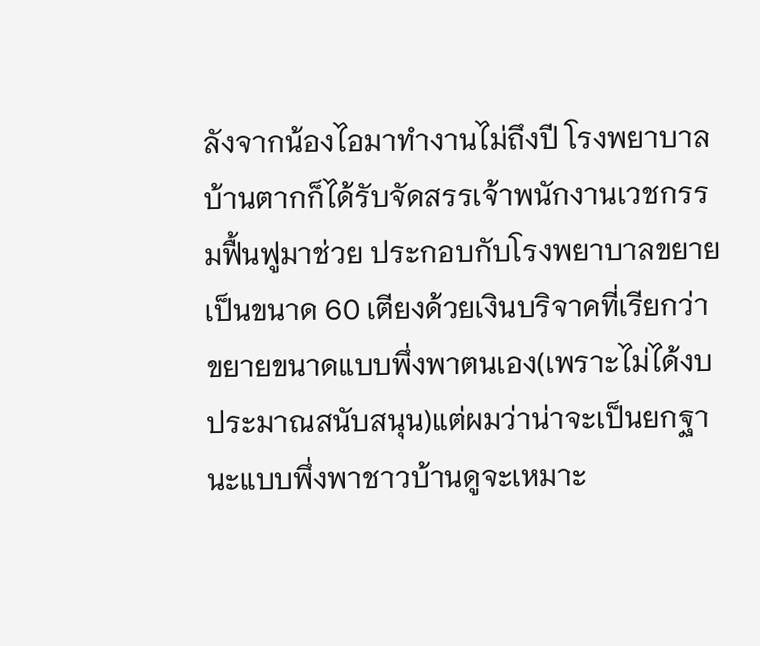ลังจากน้องไอมาทำงานไม่ถึงปี โรงพยาบาลบ้านตากก็ได้รับจัดสรรเจ้าพนักงานเวชกรรมฟื้นฟูมาช่วย ประกอบกับโรงพยาบาลขยายเป็นขนาด 60 เตียงด้วยเงินบริจาคที่เรียกว่าขยายขนาดแบบพึ่งพาตนเอง(เพราะไม่ได้งบประมาณสนับสนุน)แต่ผมว่าน่าจะเป็นยกฐานะแบบพึ่งพาชาวบ้านดูจะเหมาะ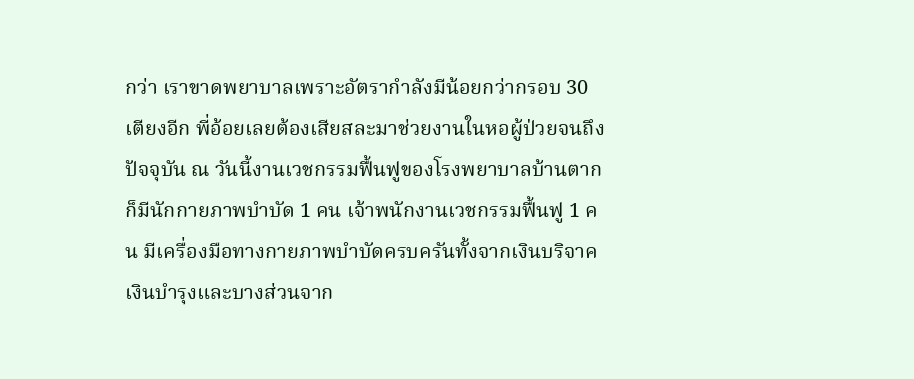กว่า เราขาดพยาบาลเพราะอัตรากำลังมีน้อยกว่ากรอบ 30 เตียงอีก พี่อ้อยเลยต้องเสียสละมาช่วยงานในหอผู้ป่วยจนถึงปัจจุบัน ณ วันนี้งานเวชกรรมฟื้นฟูของโรงพยาบาลบ้านตากก็มีนักกายภาพบำบัด 1 คน เจ้าพนักงานเวชกรรมฟื้นฟู 1 คน มีเครื่องมือทางกายภาพบำบัดครบครันทั้งจากเงินบริจาค เงินบำรุงและบางส่วนจาก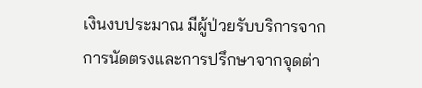เงินงบประมาณ มีผู้ป่วยรับบริการจากการนัดตรงและการปรึกษาจากจุดต่า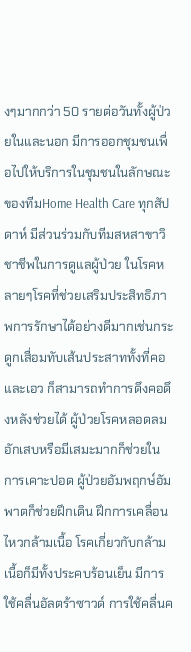งๆมากกว่า 50 รายต่อวันทั้งผู้ป่วยในและนอก มีการออกชุมชนเพื่อไปให้บริการในชุมชนในลักษณะของทีมHome Health Care ทุกสัปดาห์ มีส่วนร่วมกับทีมสหสาขาวิชาชีพในการดูแลผู้ป่วย ในโรคหลายๆโรคที่ช่วยเสริมประสิทธิภาพการรักษาได้อย่างดีมากเช่นกระดูกเสื่อมทับเส้นประสาททั้งที่คอและเอว ก็สามารถทำการดึงคอดึงหลังช่วยได้ ผู้ป่วยโรคหลอดลมอักเสบหรือมีเสมะมากก็ช่วยในการเคาะปอด ผู้ป่วยอัมพฤกษ์อัมพาตก็ช่วยฝึกเดิน ฝึกการเคลื่อนไหวกล้ามเนื้อ โรคเกี่ยวกับกล้ามเนื้อก็มีทั้งประคบร้อนเย็น มีการใช้คลื่นอัลตร้าซาวด์ การใช้คลื่นค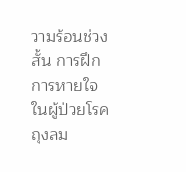วามร้อนช่วงสั้น การฝึกการหายใจในผู้ป่วยโรคถุงลม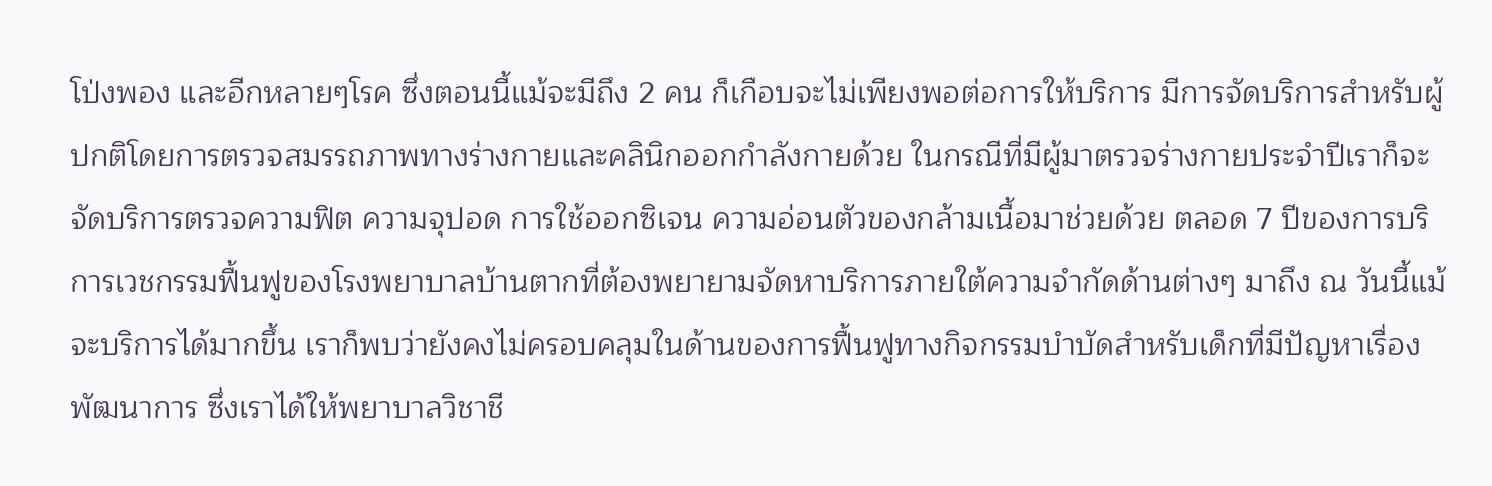โป่งพอง และอีกหลายๆโรค ซึ่งตอนนี้แม้จะมีถึง 2 คน ก็เกือบจะไม่เพียงพอต่อการให้บริการ มีการจัดบริการสำหรับผู้ปกติโดยการตรวจสมรรถภาพทางร่างกายและคลินิกออกกำลังกายด้วย ในกรณีที่มีผู้มาตรวจร่างกายประจำปีเราก็จะจัดบริการตรวจความฟิต ความจุปอด การใช้ออกซิเจน ความอ่อนตัวของกล้ามเนื้อมาช่วยด้วย ตลอด 7 ปีของการบริการเวชกรรมฟื้นฟูของโรงพยาบาลบ้านตากที่ต้องพยายามจัดหาบริการภายใต้ความจำกัดด้านต่างๆ มาถึง ณ วันนี้แม้จะบริการได้มากขึ้น เราก็พบว่ายังคงไม่ครอบคลุมในด้านของการฟื้นฟูทางกิจกรรมบำบัดสำหรับเด็กที่มีปัญหาเรื่องพัฒนาการ ซึ่งเราได้ให้พยาบาลวิชาชี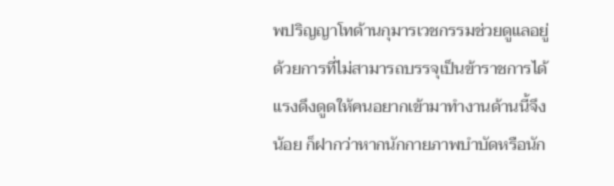พปริญญาโทด้านกุมารเวชกรรมช่วยดูแลอยู่ ด้วยการที่ไม่สามารถบรรจุเป็นข้าราชการได้แรงดึงดูดให้คนอยากเข้ามาทำงานด้านนี้จึงน้อย ก็ฝากว่าหากนักกายภาพบำบัดหรือนัก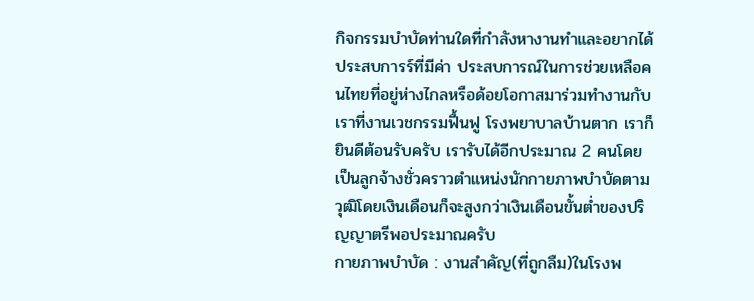กิจกรรมบำบัดท่านใดที่กำลังหางานทำและอยากได้ประสบการร์ที่มีค่า ประสบการณ์ในการช่วยเหลือคนไทยที่อยู่ห่างไกลหรือด้อยโอกาสมาร่วมทำงานกับเราที่งานเวชกรรมฟื้นฟู โรงพยาบาลบ้านตาก เราก็ยินดีต้อนรับครับ เรารับได้อีกประมาณ 2 คนโดยเป็นลูกจ้างชั่วคราวตำแหน่งนักกายภาพบำบัดตามวุฒิโดยเงินเดือนก็จะสูงกว่าเงินเดือนขั้นต่ำของปริญญาตรีพอประมาณครับ
กายภาพบำบัด : งานสำคัญ(ที่ถูกลืม)ในโรงพ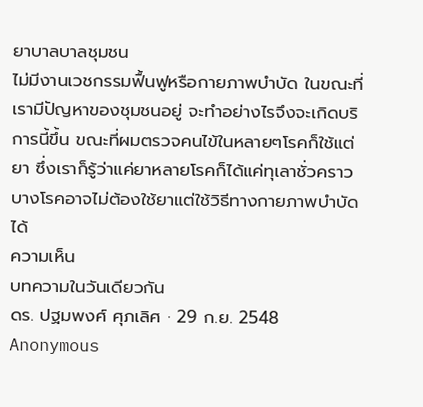ยาบาลบาลชุมชน
ไม่มีงานเวชกรรมฟื้นฟูหรือกายภาพบำบัด ในขณะที่เรามีปัญหาของชุมชนอยู่ จะทำอย่างไรจึงจะเกิดบริการนี้ขึ้น ขณะที่ผมตรวจคนไข้ในหลายๆโรคก็ใช้แต่ยา ซึ่งเราก็รู้ว่าแค่ยาหลายโรคก็ได้แค่ทุเลาชั่วคราว บางโรคอาจไม่ต้องใช้ยาแต่ใช้วิธีทางกายภาพบำบัดได้
ความเห็น
บทความในวันเดียวกัน
ดร. ปฐมพงศ์ ศุภเลิศ · 29 ก.ย. 2548
Anonymous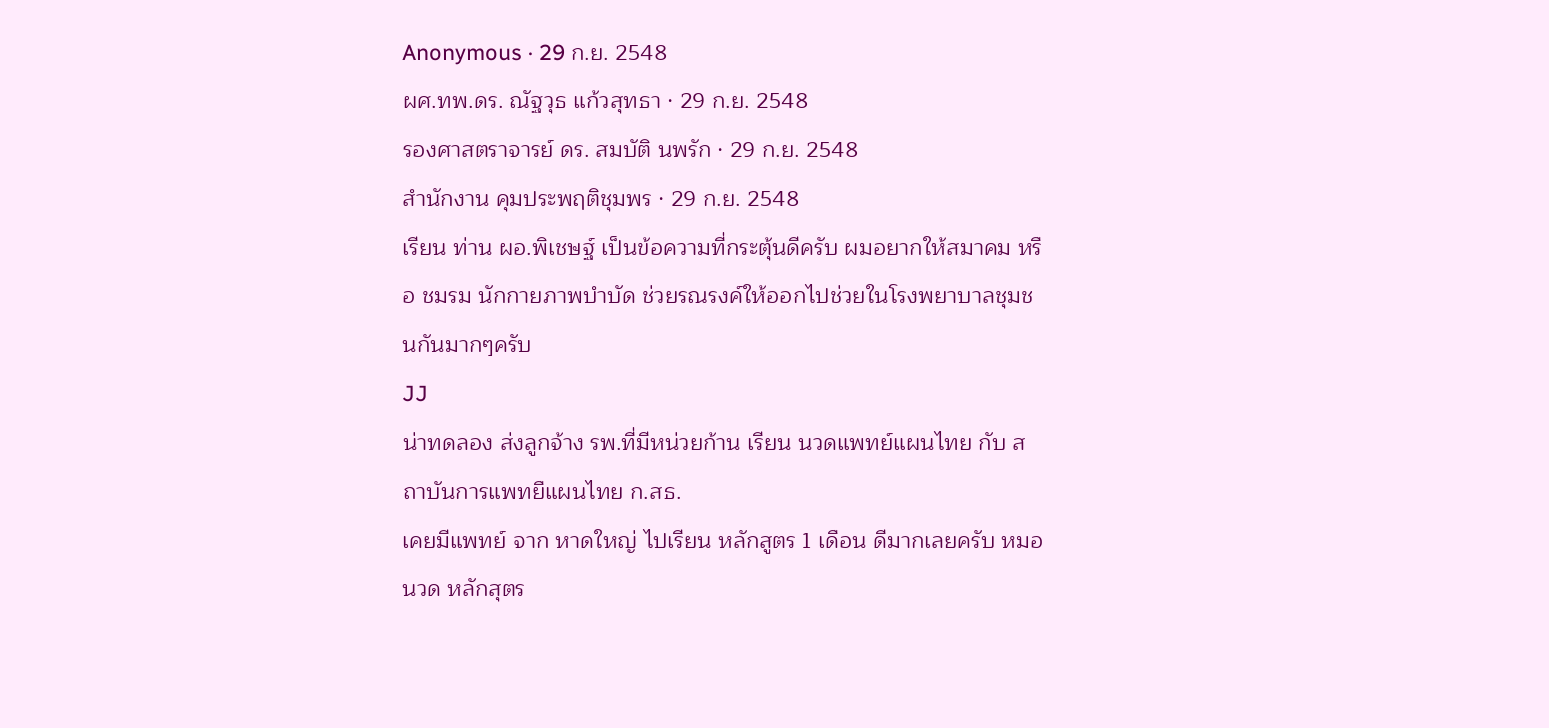Anonymous · 29 ก.ย. 2548
ผศ.ทพ.ดร. ณัฐวุธ แก้วสุทธา · 29 ก.ย. 2548
รองศาสตราจารย์ ดร. สมบัติ นพรัก · 29 ก.ย. 2548
สำนักงาน คุมประพฤติชุมพร · 29 ก.ย. 2548
เรียน ท่าน ผอ.พิเชษฐ์ เป็นข้อความที่กระตุ้นดีครับ ผมอยากให้สมาคม หรือ ชมรม นักกายภาพบำบัด ช่วยรณรงค์ให้ออกไปช่วยในโรงพยาบาลชุมชนกันมากๆครับ
JJ
น่าทดลอง ส่งลูกจ้าง รพ.ที่มีหน่วยก้าน เรียน นวดแพทย์แผนไทย กับ สถาบันการแพทยืแผนไทย ก.สธ.
เคยมีแพทย์ จาก หาดใหญ่ ไปเรียน หลักสูตร 1 เดือน ดีมากเลยครับ หมอนวด หลักสุตร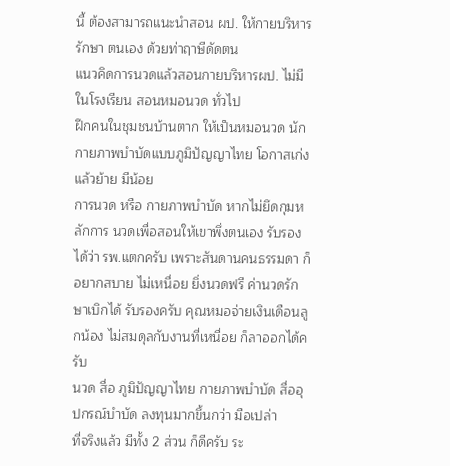นี้ ต้องสามารถแนะนำสอน ผป. ให้กายบริหารรักษา ตนเอง ด้วยท่าฤาษีดัดตน
แนวคิดการนวดแล้วสอนกายบริหารผป. ไม่มีในโรงเรียน สอนหมอนวด ทั่วไป
ฝึกคนในชุมชนบ้านตาก ให้เป็นหมอนวด นักกายภาพบำบัดแบบภูมิปัญญาไทย โอกาสเก่ง แล้วย้าย มีน้อย
การนวด หรือ กายภาพบำบัด หากไม่ยึดกุมหลักการ นวดเพื่อสอนให้เขาพึ่งตนเอง รับรองได้ว่า รพ.แตกครับ เพราะสันดานคนธรรมดา ก็อยากสบาย ไม่เหนื่อย ยิ่งนวดฟรี ค่านวดรักษาเบิกได้ รับรองครับ คุณหมอจ่ายเงินเดือนลูกน้อง ไม่สมดุลกับงานที่เหนื่อย ก็ลาออกได้ครับ
นวด สื่อ ภูมิปัญญาไทย กายภาพบำบัด สื่ออุปกรณ์บำบัด ลงทุนมากขึ้นกว่า มือเปล่า
ที่จริงแล้ว มีทั้ง 2 ส่วน ก็ดีครับ ระ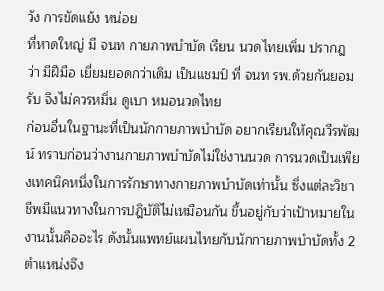วัง การขัดแย้ง หน่อย
ที่หาดใหญ่ มี จนท กายภาพบำบัด เรียน นวดไทยเพิ่ม ปรากฎ ว่า มีฝีมือ เยี่ยมยอดกว่าเดิม เป็นแชมป์ ที่ จนท รพ.ด้วยกันยอมรับ จึงไม่ควรหมิ่น ดูเบา หมอนวดไทย
ก่อนอื่นในฐานะที่เป็นนักกายภาพบำบัด อยากเรียนให้คุณวีรพัฒน์ ทราบก่อนว่างานกายภาพบำบัดไม่ใช่งานนวด การนวดเป็นเพียงเทคนิคหนึ่งในการรักษาทางกายภาพบำบัดเท่านั้น ซึ่งแต่ละวิชาชีพมีแนวทางในการปฎิบัติไม่เหมือนกัน ขึ้นอยู่กับว่าเป้าหมายในงานนั้นคืออะไร ดังนั้นแพทย์แผนไทยกับนักกายภาพบำบัดทั้ง 2 ตำแหน่งจึง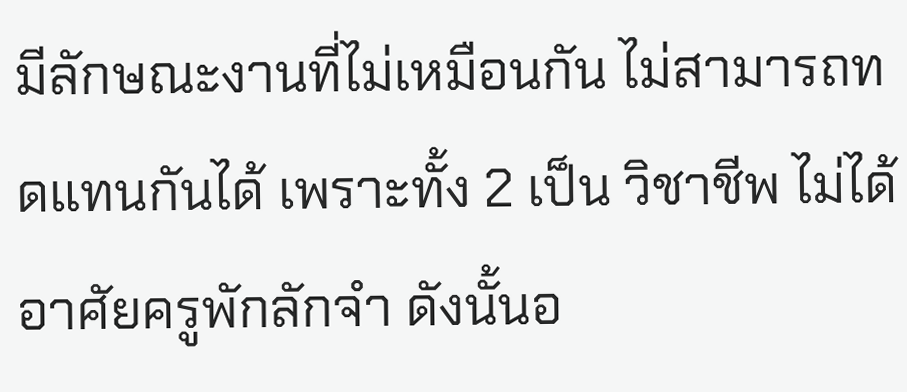มีลักษณะงานที่ไม่เหมือนกัน ไม่สามารถทดแทนกันได้ เพราะทั้ง 2 เป็น วิชาชีพ ไม่ได้อาศัยครูพักลักจำ ดังนั้นอ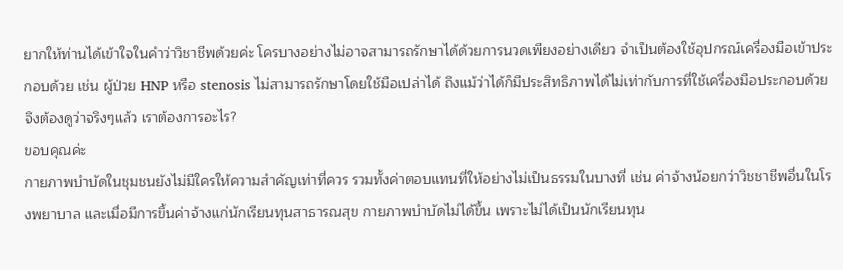ยากให้ท่านได้เข้าใจในคำว่าวิชาชีพด้วยค่ะ โครบางอย่างไม่อาจสามารถรักษาได้ด้วยการนวดเพียงอย่างเดียว จำเป็นต้องใช้อุปกรณ์เครื่องมือเข้าประกอบด้วย เช่น ผู้ป่วย HNP หรือ stenosis ไม่สามารถรักษาโดยใช้มือเปล่าได้ ถึงแม้ว่าได้ก็มีประสิทธิภาพได้ไม่เท่ากับการที่ใช้เครื่องมือประกอบด้วย จึงต้องดูว่าจริงๆแล้ว เราต้องการอะไร?
ขอบคุณค่ะ
กายภาพบำบัดในชุมชนยังไม่มีใครให้ความสำคัญเท่าที่ควร รวมทั้งค่าตอบแทนที่ให้อย่างไม่เป็นธรรมในบางที่ เช่น ค่าจ้างน้อยกว่าวิชชาชีพอื่นในโรงพยาบาล และเมื่อมีการขึ้นค่าจ้างแก่นักเรียนทุนสาธารณสุข กายภาพบำบัดไม่ได้ขึ้น เพราะไม่ได้เป็นนักเรียนทุน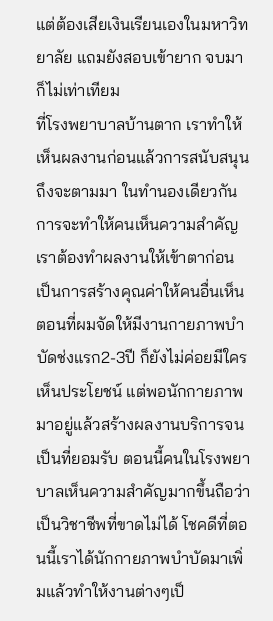แต่ต้องเสียเงินเรียนเองในมหาวิทยาลัย แถมยังสอบเข้ายาก จบมาก็ไม่เท่าเทียม
ที่โรงพยาบาลบ้านตาก เราทำให้เห็นผลงานก่อนแล้วการสนับสนุนถึงจะตามมา ในทำนองเดียวกันการจะทำให้คนเห็นความสำคัญเราต้องทำผลงานให้เข้าตาก่อน เป็นการสร้างคุณค่าให้คนอื่นเห็น ตอนที่ผมจัดให้มีงานกายภาพบำบัดช่งแรก2-3ปี ก็ยังไม่ค่อยมีใครเห็นประโยชน์ แต่พอนักกายภาพมาอยู่แล้วสร้างผลงานบริการจนเป็นที่ยอมรับ ตอนนี้คนในโรงพยาบาลเห็นความสำคัญมากขึ้นถือว่าเป็นวิชาชีพที่ขาดไม่ได้ โชคดีที่ตอนนี้เราได้นักกายภาพบำบัดมาเพิ่มแล้วทำให้งานต่างๆเป็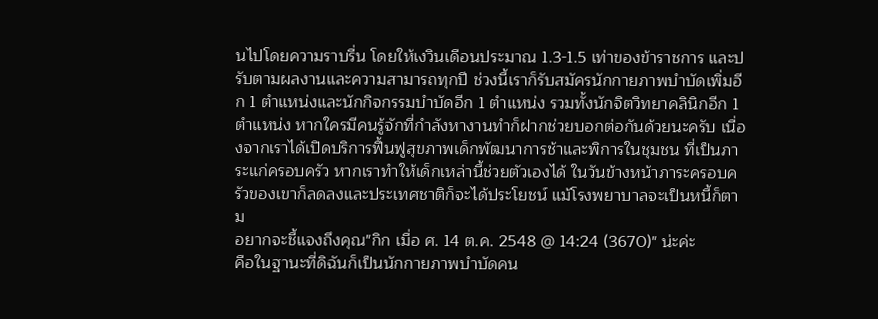นไปโดยความราบรื่น โดยให้เงวินเดือนประมาณ 1.3-1.5 เท่าของข้าราชการ และปรับตามผลงานและความสามารถทุกปี ช่วงนี้เราก็รับสมัครนักกายภาพบำบัดเพิ่มอีก 1 ตำแหน่งและนักกิจกรรมบำบัดอีก 1 ตำแหน่ง รวมทั้งนักจิตวิทยาคลินิกอีก 1 ตำแหน่ง หากใครมีคนรู้จักที่กำลังหางานทำก็ฝากช่วยบอกต่อกันด้วยนะครับ เนื่องจากเราได้เปิดบริการฟื้นฟูสุขภาพเด็กพัฒนาการช้าและพิการในชุมชน ที่เป็นภาระแก่ครอบครัว หากเราทำให้เด็กเหล่านี้ช่วยตัวเองได้ ในวันข้างหน้าภาระครอบครัวของเขาก็ลดลงและประเทศชาติก็จะได้ประโยชน์ แม้โรงพยาบาลจะเป็นหนี้ก็ตาม
อยากจะชี้แจงถึงคุณ"กิก เมื่อ ศ. 14 ต.ค. 2548 @ 14:24 (3670)" น่ะค่ะ
คือในฐานะที่ดิฉันก็เป็นนักกายภาพบำบัดคน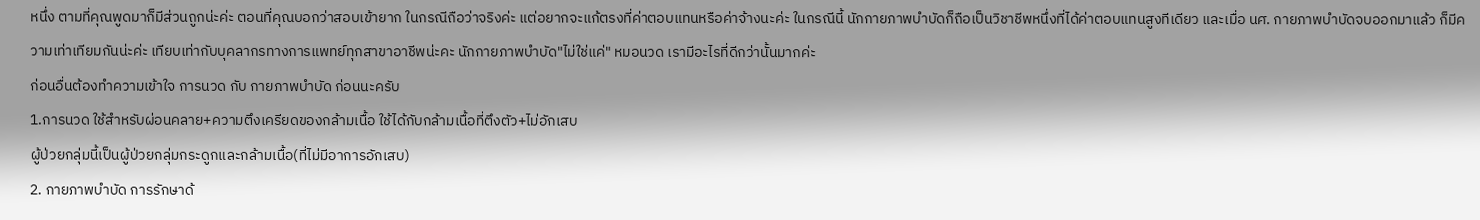หนึ่ง ตามที่คุณพูดมาก็มีส่วนถูกน่ะค่ะ ตอนที่คุณบอกว่าสอบเข้ายาก ในกรณีถือว่าจริงค่ะ แต่อยากจะแก้ตรงที่ค่าตอบแทนหรือค่าจ้างนะค่ะ ในกรณีนี้ นักกายภาพบำบัดก็ถือเป็นวิชาชีพหนึ่งที่ได้ค่าตอบแทนสูงทีเดียว และเมื่อ นศ. กายภาพบำบัดจบออกมาแล้ว ก็มีความเท่าเทียมกันน่ะค่ะ เทียบเท่ากับบุคลากรทางการแพทย์ทุกสาขาอาชีพน่ะคะ นักกายภาพบำบัด"ไม่ใช่แค่" หมอนวด เรามีอะไรที่ดีกว่านั้นมากค่ะ
ก่อนอื่นต้องทำความเข้าใจ การนวด กับ กายภาพบำบัด ก่อนนะครับ
1.การนวด ใช้สำหรับผ่อนคลาย+ความตึงเครียดของกล้ามเนื้อ ใช้ได้กับกล้ามเนื้อที่ตึงตัว+ไม่อักเสบ
ผู้ป่วยกลุ่มนี้เป็นผู้ป่วยกลุ่มกระดูกและกล้ามเนื้อ(ที่ไม่มีอาการอักเสบ)
2. กายภาพบำบัด การรักษาด้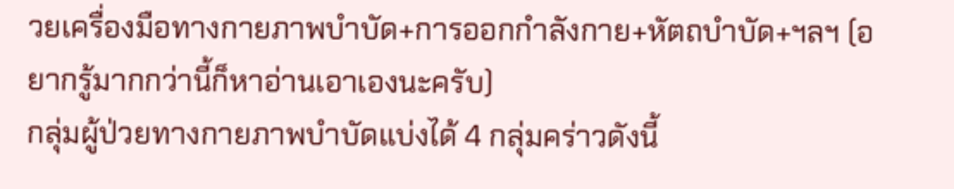วยเครื่องมือทางกายภาพบำบัด+การออกกำลังกาย+หัตถบำบัด+ฯลฯ (อยากรู้มากกว่านี้ก็หาอ่านเอาเองนะครับ)
กลุ่มผู้ป่วยทางกายภาพบำบัดแบ่งได้ 4 กลุ่มคร่าวดังนี้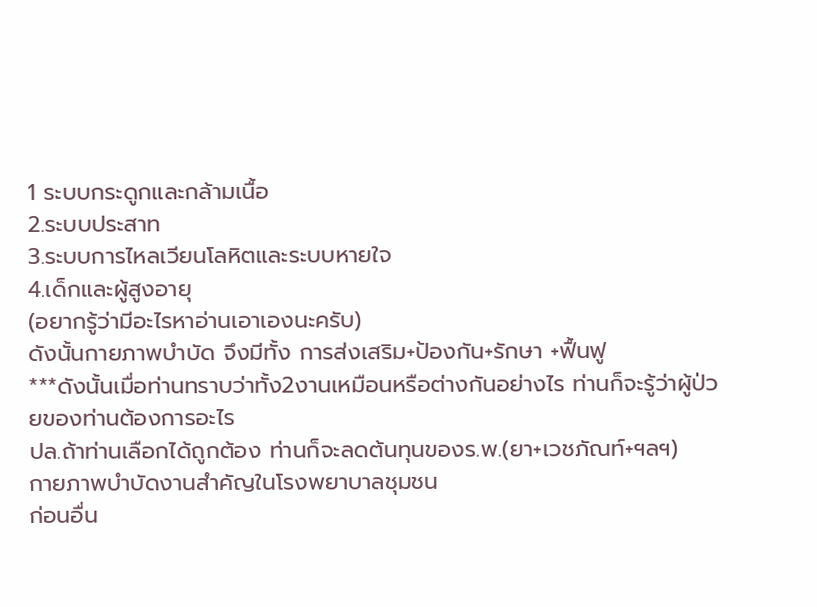1 ระบบกระดูกและกล้ามเนื้อ
2.ระบบประสาท
3.ระบบการไหลเวียนโลหิตและระบบหายใจ
4.เด็กและผู้สูงอายุ
(อยากรู้ว่ามีอะไรหาอ่านเอาเองนะครับ)
ดังนั้นกายภาพบำบัด จึงมีทั้ง การส่งเสริม+ป้องกัน+รักษา +ฟื้นฟู
***ดังนั้นเมื่อท่านทราบว่าทั้ง2งานเหมือนหรือต่างกันอย่างไร ท่านก็จะรู้ว่าผู้ป่วยของท่านต้องการอะไร
ปล.ถ้าท่านเลือกได้ถูกต้อง ท่านก็จะลดต้นทุนของร.พ.(ยา+เวชภัณท์+ฯลฯ)
กายภาพบำบัดงานสำคัญในโรงพยาบาลชุมชน
ก่อนอื่น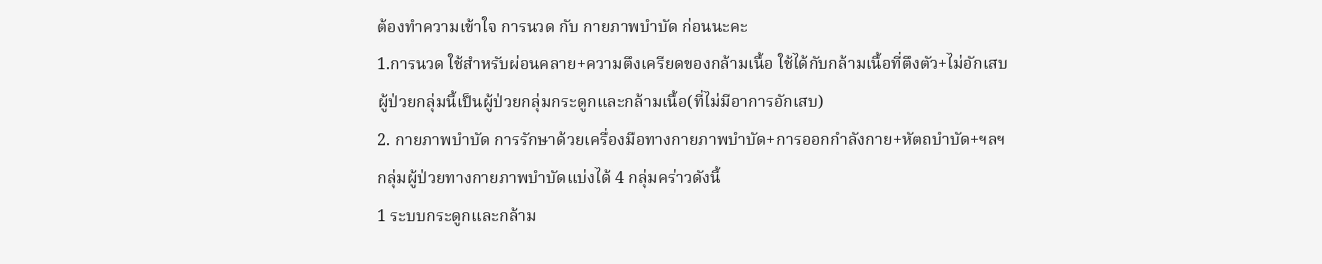ต้องทำความเข้าใจ การนวด กับ กายภาพบำบัด ก่อนนะคะ
1.การนวด ใช้สำหรับผ่อนคลาย+ความตึงเครียดของกล้ามเนื้อ ใช้ได้กับกล้ามเนื้อที่ตึงตัว+ไม่อักเสบ
ผู้ป่วยกลุ่มนี้เป็นผู้ป่วยกลุ่มกระดูกและกล้ามเนื้อ(ที่ไม่มีอาการอักเสบ)
2. กายภาพบำบัด การรักษาด้วยเครื่องมือทางกายภาพบำบัด+การออกกำลังกาย+หัตถบำบัด+ฯลฯ
กลุ่มผู้ป่วยทางกายภาพบำบัดแบ่งได้ 4 กลุ่มคร่าวดังนี้
1 ระบบกระดูกและกล้าม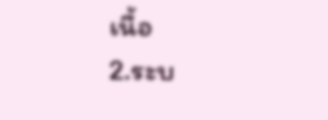เนื้อ
2.ระบ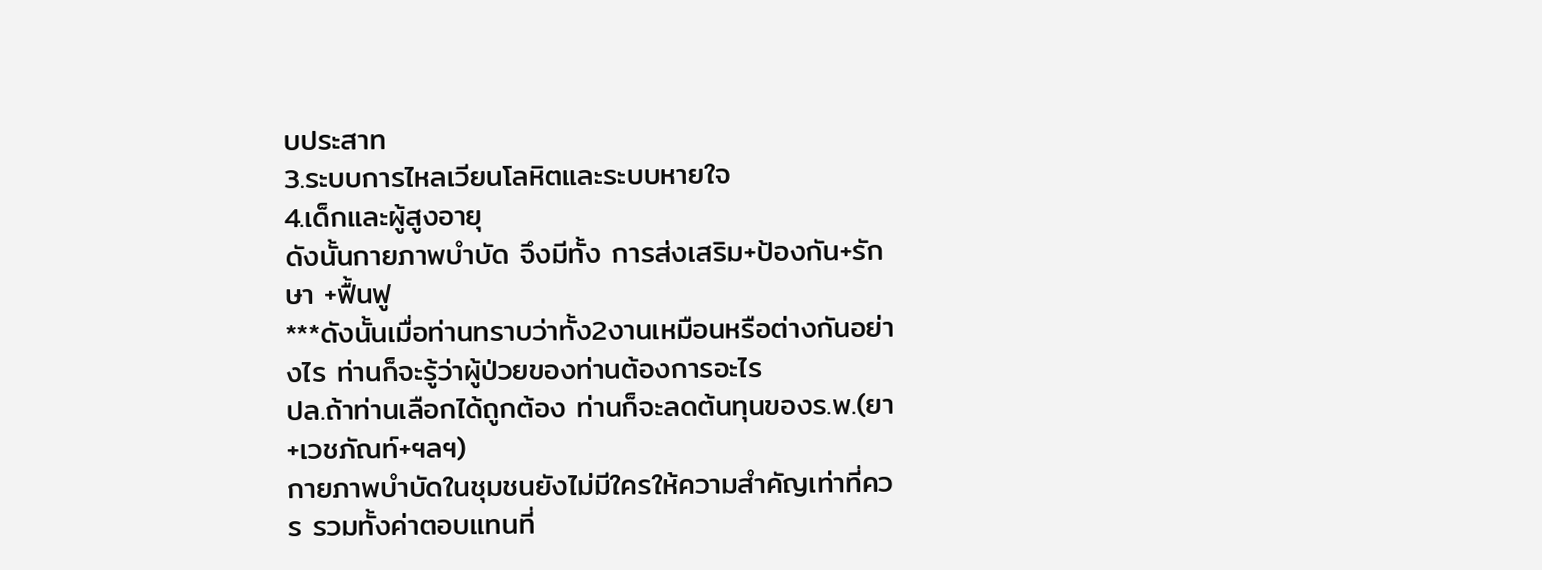บประสาท
3.ระบบการไหลเวียนโลหิตและระบบหายใจ
4.เด็กและผู้สูงอายุ
ดังนั้นกายภาพบำบัด จึงมีทั้ง การส่งเสริม+ป้องกัน+รักษา +ฟื้นฟู
***ดังนั้นเมื่อท่านทราบว่าทั้ง2งานเหมือนหรือต่างกันอย่างไร ท่านก็จะรู้ว่าผู้ป่วยของท่านต้องการอะไร
ปล.ถ้าท่านเลือกได้ถูกต้อง ท่านก็จะลดต้นทุนของร.พ.(ยา+เวชภัณท์+ฯลฯ)
กายภาพบำบัดในชุมชนยังไม่มีใครให้ความสำคัญเท่าที่ควร รวมทั้งค่าตอบแทนที่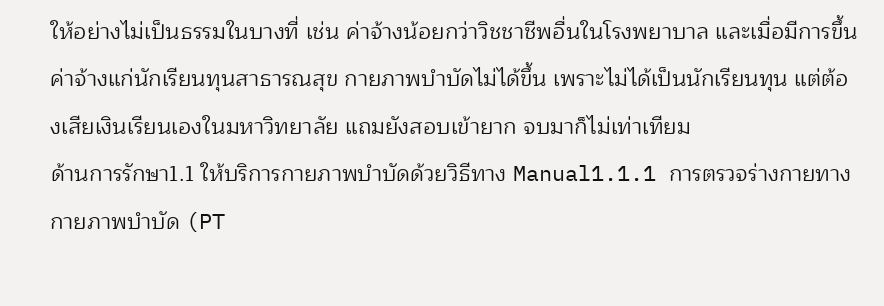ให้อย่างไม่เป็นธรรมในบางที่ เช่น ค่าจ้างน้อยกว่าวิชชาชีพอื่นในโรงพยาบาล และเมื่อมีการขึ้นค่าจ้างแก่นักเรียนทุนสาธารณสุข กายภาพบำบัดไม่ได้ขึ้น เพราะไม่ได้เป็นนักเรียนทุน แต่ต้องเสียเงินเรียนเองในมหาวิทยาลัย แถมยังสอบเข้ายาก จบมาก็ไม่เท่าเทียม
ด้านการรักษา1.1 ให้บริการกายภาพบำบัดด้วยวิธีทาง Manual1.1.1 การตรวจร่างกายทางกายภาพบำบัด (PT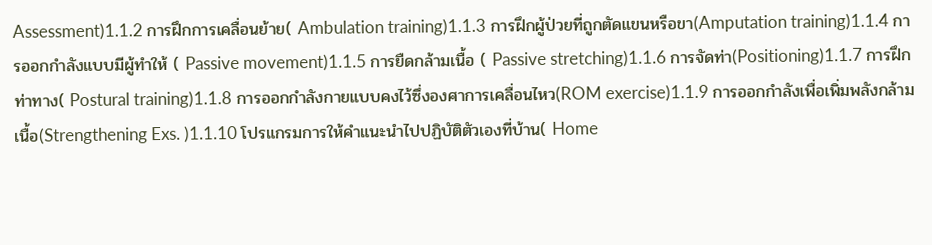Assessment)1.1.2 การฝึกการเคลื่อนย้าย( Ambulation training)1.1.3 การฝึกผู้ป่วยที่ถูกตัดแขนหรือขา(Amputation training)1.1.4 การออกกำลังแบบมีผู้ทำให้ ( Passive movement)1.1.5 การยืดกล้ามเนื้อ ( Passive stretching)1.1.6 การจัดท่า(Positioning)1.1.7 การฝึกท่าทาง( Postural training)1.1.8 การออกกำลังกายแบบคงไว้ซึ่งองศาการเคลื่อนไหว(ROM exercise)1.1.9 การออกกำลังเพื่อเพิ่มพลังกล้ามเนื้อ(Strengthening Exs. )1.1.10 โปรแกรมการให้คำแนะนำไปปฏิบัติตัวเองที่บ้าน( Home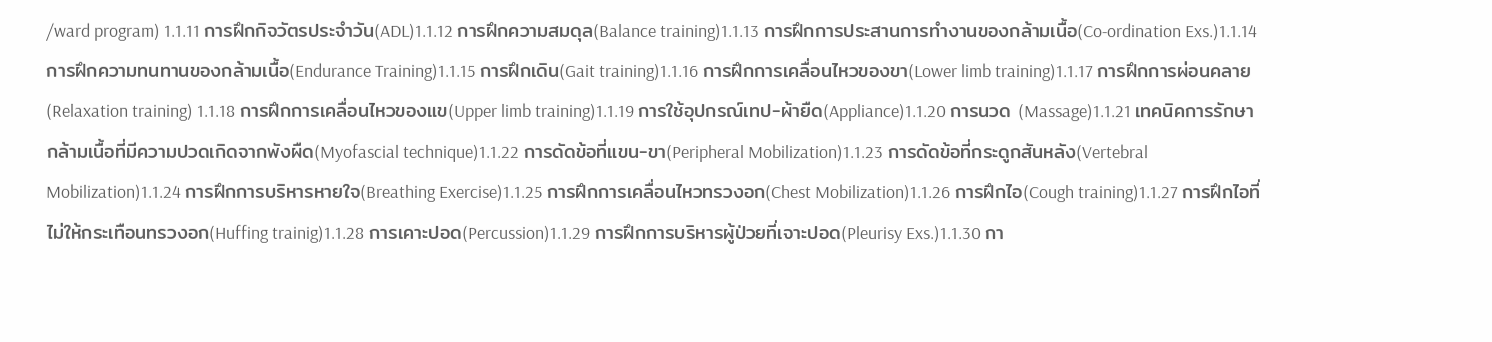/ward program) 1.1.11 การฝึกกิจวัตรประจำวัน(ADL)1.1.12 การฝึกความสมดุล(Balance training)1.1.13 การฝึกการประสานการทำงานของกล้ามเนื้อ(Co-ordination Exs.)1.1.14 การฝึกความทนทานของกล้ามเนื้อ(Endurance Training)1.1.15 การฝึกเดิน(Gait training)1.1.16 การฝึกการเคลื่อนไหวของขา(Lower limb training)1.1.17 การฝึกการผ่อนคลาย(Relaxation training) 1.1.18 การฝึกการเคลื่อนไหวของแข(Upper limb training)1.1.19 การใช้อุปกรณ์เทป-ผ้ายืด(Appliance)1.1.20 การนวด (Massage)1.1.21 เทคนิคการรักษากล้ามเนื้อที่มีความปวดเกิดจากพังผืด(Myofascial technique)1.1.22 การดัดข้อที่แขน-ขา(Peripheral Mobilization)1.1.23 การดัดข้อที่กระดูกสันหลัง(Vertebral Mobilization)1.1.24 การฝึกการบริหารหายใจ(Breathing Exercise)1.1.25 การฝึกการเคลื่อนไหวทรวงอก(Chest Mobilization)1.1.26 การฝึกไอ(Cough training)1.1.27 การฝึกไอที่ไม่ให้กระเทือนทรวงอก(Huffing trainig)1.1.28 การเคาะปอด(Percussion)1.1.29 การฝึกการบริหารผู้ป่วยที่เจาะปอด(Pleurisy Exs.)1.1.30 กา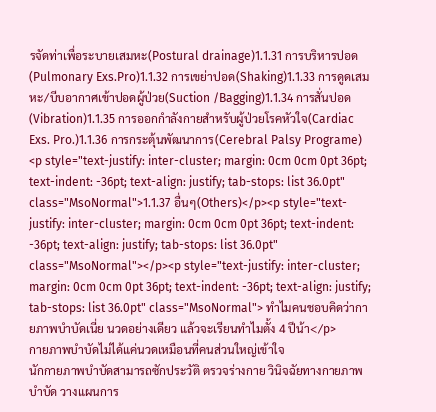รจัดท่าเพื่อระบายเสมหะ(Postural drainage)1.1.31 การบริหารปอด(Pulmonary Exs.Pro)1.1.32 การเขย่าปอด(Shaking)1.1.33 การดูดเสมหะ/บีบอากาศเข้าปอดผู้ป่วย(Suction /Bagging)1.1.34 การสั่นปอด(Vibration)1.1.35 การออกกำลังกายสำหรับผู้ป่วยโรคหัวใจ(Cardiac Exs. Pro.)1.1.36 การกระตุ้นพัฒนาการ(Cerebral Palsy Programe) <p style="text-justify: inter-cluster; margin: 0cm 0cm 0pt 36pt; text-indent: -36pt; text-align: justify; tab-stops: list 36.0pt" class="MsoNormal">1.1.37 อื่นๆ(Others)</p><p style="text-justify: inter-cluster; margin: 0cm 0cm 0pt 36pt; text-indent: -36pt; text-align: justify; tab-stops: list 36.0pt" class="MsoNormal"></p><p style="text-justify: inter-cluster; margin: 0cm 0cm 0pt 36pt; text-indent: -36pt; text-align: justify; tab-stops: list 36.0pt" class="MsoNormal"> ทำไมคนชอบคิดว่ากายภาพบำบัดเนี่ย นวดอย่างเดียว แล้วจะเรียนทำไมตั้ง 4 ปีน้า</p>
กายภาพบำบัดไม่ได้แค่นวดเหมือนที่คนส่วนใหญ่เข้าใจ
นักกายภาพบำบัดสามารถซักประวัติ ตรวจร่างกาย วินิจฉัยทางกายภาพบำบัด วางแผนการ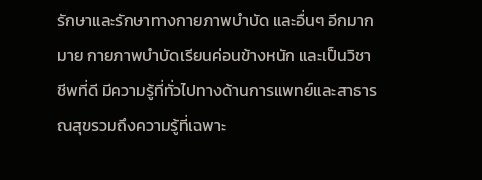รักษาและรักษาทางกายภาพบำบัด และอื่นๆ อีกมากมาย กายภาพบำบัดเรียนค่อนข้างหนัก และเป็นวิชาชีพที่ดี มีความรู้ที่ทั่วไปทางด้านการแพทย์และสาธารณสุขรวมถึงความรู้ที่เฉพาะ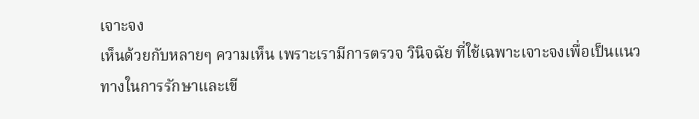เจาะจง
เห็นด้วยกับหลายๆ ความเห็น เพราะเรามีการตรวจ วินิจฉัย ที่ใช้เฉพาะเจาะจงเพื่อเป็นแนวทางในการรักษาและเขี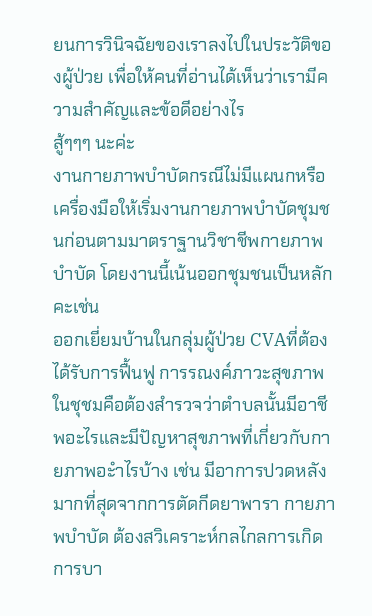ยนการวินิจฉัยของเราลงไปในประวัติของผู้ป่วย เพื่อให้คนที่อ่านได้เห็นว่าเรามีความสำคัญและข้อดีอย่างไร
สู้ๆๆๆ นะค่ะ
งานกายภาพบำบัดกรณีไม่มีแผนกหรือเครื่องมือให้เริ่มงานกายภาพบำบัดชุมชนก่อนตามมาตราฐานวิชาชีพกายภาพบำบัด โดยงานนี้เน้นออกชุมชนเป็นหลักคะเช่น
ออกเยี่ยมบ้านในกลุ่มผู้ป่วย CVAที่ต้องได้รับการฟื้นฟู การรณงค์ภาวะสุขภาพในชุชมคือต้องสำรวจว่าตำบลนั้นมีอาชีพอะไรและมีปัญหาสุขภาพที่เกี่ยวกับกายภาพอะำไรบ้าง เช่น มีอาการปวดหลังมากที่สุดจากการตัดกีดยาพารา กายภาพบำบัด ต้องสวิเคราะห์กลไกลการเกิดการบา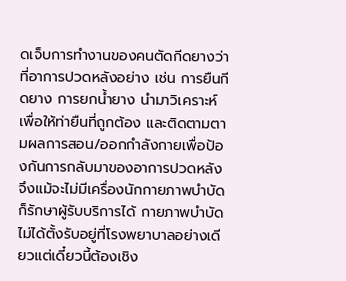ดเจ็บการทำงานของคนตัดกีดยางว่าที่อาการปวดหลังอย่าง เช่น การยืนกีดยาง การยกน้ำยาง นำมาวิเคราะห์เพื่อให้ท่ายืนที่ถูกต้อง และติดตามตามผลการสอน/ออกกำลังกายเพื่อป้องกันการกลับมาของอาการปวดหลัง จึงแม้จะไม่มีเครื่องนักกายภาพบำบัดก็รักษาผู้รับบริการได้ กายภาพบำบัดไม่ได้ตั้งรับอยู่ที่โรงพยาบาลอย่างเดียวแต่เดี๋ยวนี้ต้องเชิง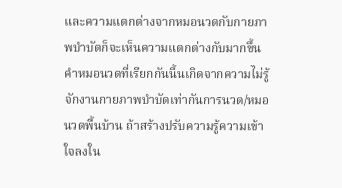และความแตกต่างจากหมอนวดกับกายภาพบำบัดก็จะเห็นความแตกต่างกับมากขึ้น คำหมอนวดที่เรียกกันนี้นเกิดจากความไม่รู้จักงานกายภาพบำบัดเท่ากันการนวด/หมอนวดพื้นบ้าน ถ้าสร้างปรับความรู้ความเข้าใจลงใน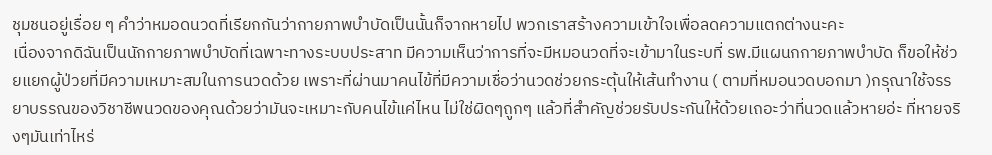ชุมชนอยู่เรื่อย ๆ คำว่าหมอดนวดที่เรียกกันว่ากายภาพบำบัดเป็นนั้นก็จากหายไป พวกเราสร้างความเข้าใจเพื่อลดความแตกต่างนะคะ
เนื่องจากดิฉันเป็นนักกายภาพบำบัดที่เฉพาะทางระบบประสาท มีความเห็นว่าการที่จะมีหมอนวดที่จะเข้ามาในระบที่ รพ.มีแผนกกายภาพบำบัด ก็ขอให้ช่วยแยกผู้ป่วยที่มีความเหมาะสมในการนวดด้วย เพราะที่ผ่านมาคนไข้ที่มีความเชื่อว่านวดช่วยกระตุ้นให้เส้นทำงาน ( ตามที่หมอนวดบอกมา )กรุณาใช้จรรยาบรรณของวิชาชีพนวดของคุณด้วยว่ามันจะเหมาะกับคนไข้แค่ไหน ไม่ใช่ผิดๆถูกๆ แล้วที่สำคัญช่วยรับประกันให้ด้วยเถอะว่าที่นวดแล้วหายอ่ะ ที่หายจริงๆมันเท่าไหร่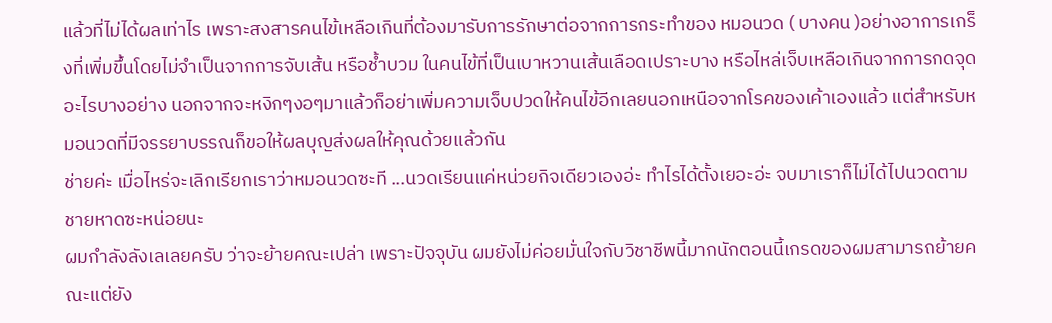แล้วที่ไม่ได้ผลเท่าไร เพราะสงสารคนไข้เหลือเกินที่ต้องมารับการรักษาต่อจากการกระทำของ หมอนวด ( บางคน )อย่างอาการเกร็งที่เพิ่มขึ้นโดยไม่จำเป็นจากการจับเส้น หรือช้ำบวม ในคนไข้ที่เป็นเบาหวานเส้นเลือดเปราะบาง หรือไหล่เจ็บเหลือเกินจากการกดจุดอะไรบางอย่าง นอกจากจะหงิกๆงอๆมาแล้วก็อย่าเพิ่มความเจ็บปวดให้คนไข้อีกเลยนอกเหนือจากโรคของเค้าเองแล้ว แต่สำหรับหมอนวดที่มีจรรยาบรรณก็ขอให้ผลบุญส่งผลให้คุณด้วยแล้วกัน
ช่ายค่ะ เมื่อไหร่จะเลิกเรียกเราว่าหมอนวดซะที ...นวดเรียนแค่หน่วยกิจเดียวเองอ่ะ ทำไรได้ตั้งเยอะอ่ะ จบมาเราก็ไม่ได้ไปนวดตามชายหาดซะหน่อยนะ
ผมกำลังลังเลเลยครับ ว่าจะย้ายคณะเปล่า เพราะปัจจุบัน ผมยังไม่ค่อยมั่นใจกับวิชาชีพนี้มากนักตอนนี้เกรดของผมสามารถย้ายคณะแต่ยัง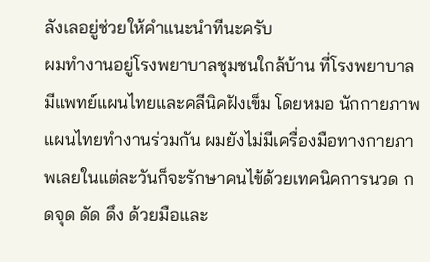ลังเลอยู่ช่วยให้คำแนะนำทีนะครับ
ผมทำงานอยู่โรงพยาบาลชุมชนใกล้บ้าน ที่โรงพยาบาลมีแพทย์แผนไทยและคลีนิคฝังเข็ม โดยหมอ นักกายภาพ แผนไทยทำงานร่วมกัน ผมยังไม่มีเครื่องมือทางกายภาพเลยในแต่ละวันก็จะรักษาคนไข้ด้วยเทคนิคการนวด กดจุด ดัด ดึง ด้วยมือและ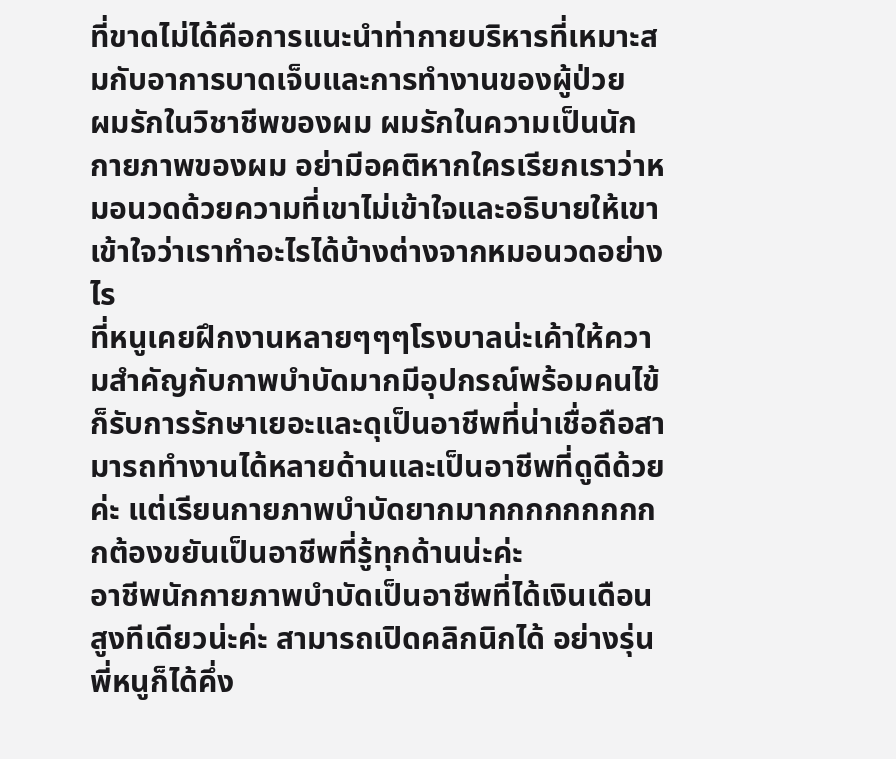ที่ขาดไม่ได้คือการแนะนำท่ากายบริหารที่เหมาะสมกับอาการบาดเจ็บและการทำงานของผู้ป่วย
ผมรักในวิชาชีพของผม ผมรักในความเป็นนักกายภาพของผม อย่ามีอคติหากใครเรียกเราว่าหมอนวดด้วยความที่เขาไม่เข้าใจและอธิบายให้เขาเข้าใจว่าเราทำอะไรได้บ้างต่างจากหมอนวดอย่างไร
ที่หนูเคยฝึกงานหลายๆๆๆโรงบาลน่ะเค้าให้ความสำคัญกับกาพบำบัดมากมีอุปกรณ์พร้อมคนไข้ก็รับการรักษาเยอะและดุเป็นอาชีพที่น่าเชื่อถือสามารถทำงานได้หลายด้านและเป็นอาชีพที่ดูดีด้วยค่ะ แต่เรียนกายภาพบำบัดยากมากกกกกกกกกกต้องขยันเป็นอาชีพที่รู้ทุกด้านน่ะค่ะ
อาชีพนักกายภาพบำบัดเป็นอาชีพที่ได้เงินเดือนสูงทีเดียวน่ะค่ะ สามารถเปิดคลิกนิกได้ อย่างรุ่นพี่หนูก็ได้คึ่ง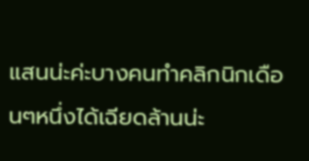แสนน่ะค่ะบางคนทำคลิกนิกเดือนๆหนึ่งได้เฉียดล้านน่ะ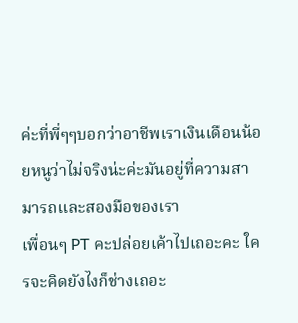ค่ะที่พี่ๆๆบอกว่าอาชีพเราเงินเดือนน้อยหนูว่าไม่จริงน่ะค่ะมันอยู่ที่ความสามารถและสองมือของเรา
เพื่อนๆ PT คะปล่อยเค้าไปเถอะคะ ใครจะคิดยังไงก็ช่างเถอะ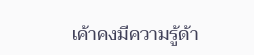เค้าคงมีความรู้ด้า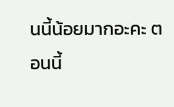นนี้น้อยมากอะคะ ตอนนี้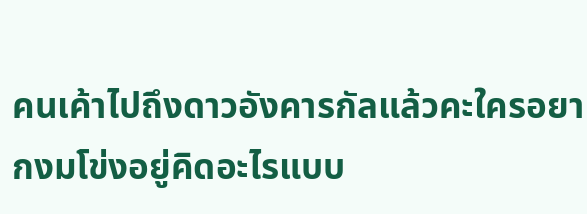คนเค้าไปถึงดาวอังคารกัลแล้วคะใครอยากงมโข่งอยู่คิดอะไรแบบ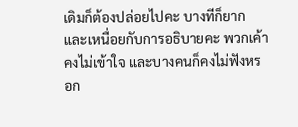เดิมก็ต้องปล่อยไปคะ บางทีก็ยากและเหนื่อยกับการอธิบายคะ พวกเค้าคงไม่เข้าใจ และบางคนก็คงไม่ฟังหรอก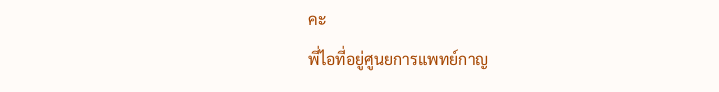คะ
พี่ไอที่อยู่ศูนยการแพทย์กาญ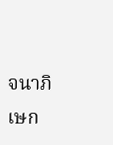จนาภิเษก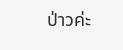ป่าวค่ะ